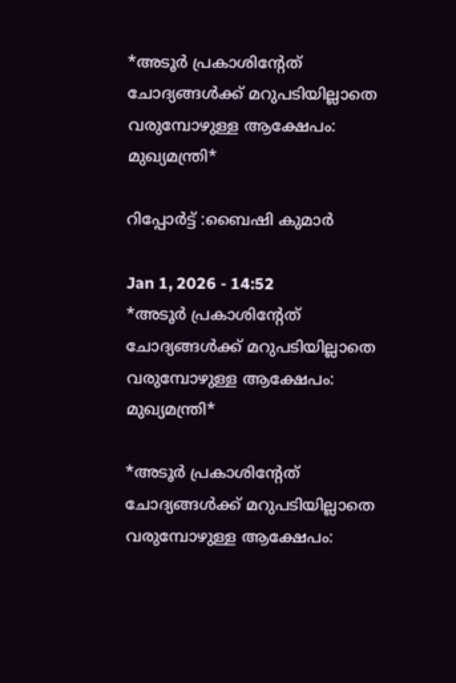*അടൂർ പ്രകാശിന്റേത് ചോദ്യങ്ങൾക്ക് മറുപടിയില്ലാതെ വരുമ്പോഴുള്ള ആക്ഷേപം: മുഖ്യമന്ത്രി*

റിപ്പോർട്ട്‌ :ബൈഷി കുമാർ

Jan 1, 2026 - 14:52
*അടൂർ പ്രകാശിന്റേത് ചോദ്യങ്ങൾക്ക് മറുപടിയില്ലാതെ വരുമ്പോഴുള്ള ആക്ഷേപം: മുഖ്യമന്ത്രി*

*അടൂർ പ്രകാശിന്റേത് ചോദ്യങ്ങൾക്ക് മറുപടിയില്ലാതെ വരുമ്പോഴുള്ള ആക്ഷേപം: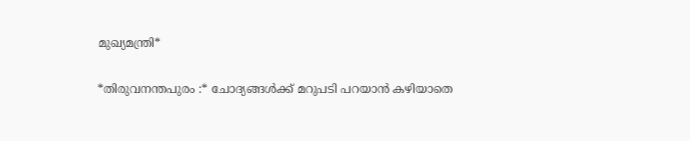മുഖ്യമന്ത്രി*

*തിരുവനന്തപുരം :* ചോദ്യങ്ങൾക്ക് മറുപടി പറയാൻ കഴിയാതെ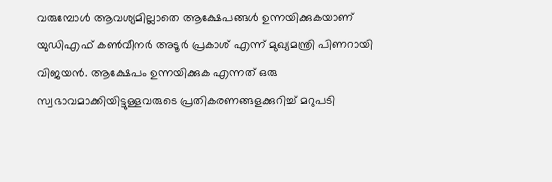വരുമ്പോൾ ആവശ്യമില്ലാതെ ആക്ഷേപങ്ങൾ ഉന്നയിക്കുകയാണ് യുഡിഎഫ് കൺവീനർ അടൂർ പ്രകാശ് എന്ന് മുഖ്യമന്ത്രി പിണറായി വിജയൻ. ആക്ഷേപം ഉന്നയിക്കുക എന്നത് ഒരു സ്വഭാവമാക്കിയിട്ടുള്ളവരുടെ പ്രതികരണങ്ങളക്കുറിച്ച് മറുപടി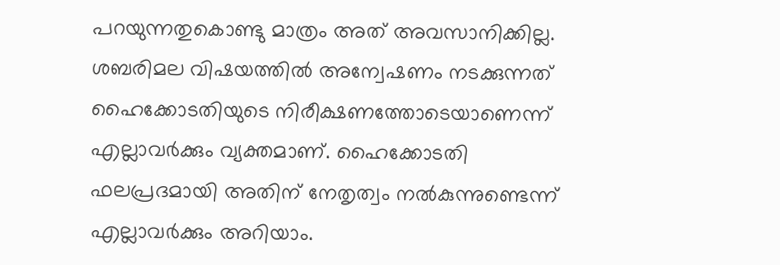പറയുന്നതുകൊണ്ടു മാത്രം അത് അവസാനിക്കില്ല. ശബരിമല വിഷയത്തിൽ അന്വേഷണം നടക്കുന്നത് ഹൈക്കോടതിയുടെ നിരീക്ഷണത്തോടെയാണെന്ന് എല്ലാവർക്കും വ്യക്തമാണ്. ഹൈക്കോടതി ഫലപ്രദമായി അതിന് നേതൃത്വം നൽകുന്നുണ്ടെന്ന് എല്ലാവർക്കും അറിയാം.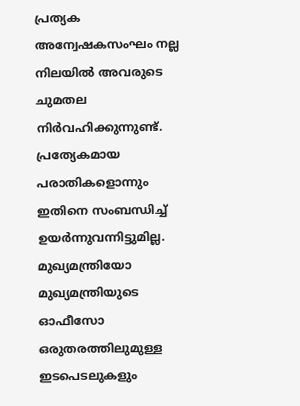പ്രത്യക അന്വേഷകസംഘം നല്ല നിലയിൽ അവരുടെ ചുമതല നിർവഹിക്കുന്നുണ്ട്. പ്രത്യേകമായ പരാതികളൊന്നും ഇതിനെ സംബന്ധിച്ച് ഉയർന്നുവന്നിട്ടുമില്ല. മുഖ്യമന്ത്രിയോ മുഖ്യമന്ത്രിയുടെ ഓഫീസോ ഒരുതരത്തിലുമുള്ള ഇടപെടലുകളും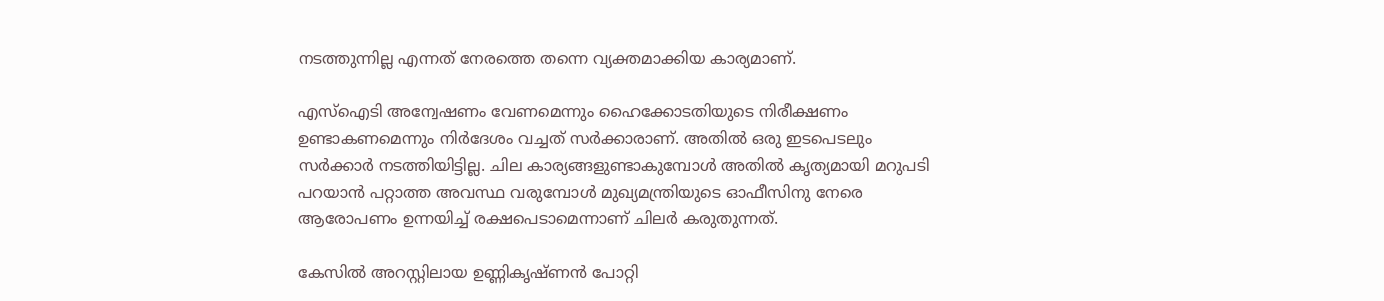നടത്തുന്നില്ല എന്നത് നേരത്തെ തന്നെ വ്യക്തമാക്കിയ കാര്യമാണ്.

എസ്ഐടി അന്വേഷണം വേണമെന്നും ഹൈക്കോടതിയുടെ നിരീക്ഷണം ഉണ്ടാകണമെന്നും നിർദേശം വച്ചത് സർക്കാരാണ്. അതിൽ ഒരു ഇടപെടലും സർക്കാർ നടത്തിയിട്ടില്ല. ചില കാര്യങ്ങളുണ്ടാകുമ്പോൾ അതിൽ കൃത്യമായി മറുപടി പറയാൻ പറ്റാത്ത അവസ്ഥ വരുമ്പോൾ മുഖ്യമന്ത്രിയുടെ ഓഫീസിനു നേരെ ആരോപണം ഉന്നയിച്ച് രക്ഷപെടാമെന്നാണ് ചിലർ കരുതുന്നത്.

കേസിൽ അറസ്റ്റിലായ ഉണ്ണികൃഷ്ണൻ പോറ്റി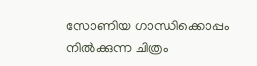സോണിയ ഗാന്ധിക്കൊപ്പം നിൽക്കുന്ന ചിത്രം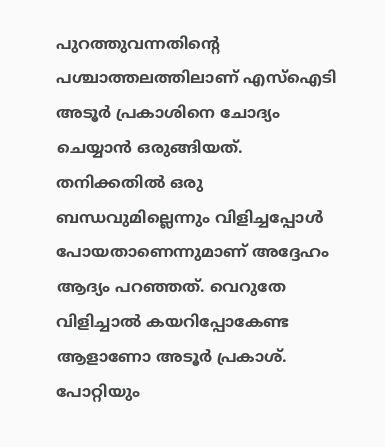പുറത്തുവന്നതിന്റെ പശ്ചാത്തലത്തിലാണ് എസ്ഐടി അടൂർ പ്രകാശിനെ ചോദ്യം ചെയ്യാൻ ഒരുങ്ങിയത്. തനിക്കതിൽ ഒരു ബന്ധവുമില്ലെന്നും വിളിച്ചപ്പോൾ പോയതാണെന്നുമാണ് അദ്ദേഹം ആദ്യം പറഞ്ഞത്. വെറുതേ വിളിച്ചാൽ കയറിപ്പോകേണ്ട ആളാണോ അടൂർ പ്രകാശ്. പോറ്റിയും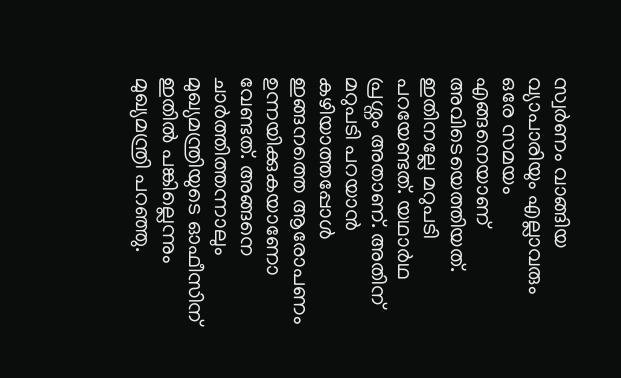സ്വർണം വാങ്ങിയ വ്യാപാരിയും എല്ലാവരും ഒരേ സമയം എങ്ങനെയാണ് അവിടെയെത്തിയത്. ഇതിനല്ലേ മറുപടി പറയേണ്ടത്. യഥാർഥ പ്രശ്നം അതാണ്. അതിന് മറുപടി പറയാൻ കഴിയാത്തപ്പോൾ ഇങ്ങനത്തെ ആരോപണം ഉന്നയിക്കുകയാണോ വേണ്ടത്. അങ്ങനെ ചാർത്തിത്തന്നാലും മുഖ്യമന്ത്രിയുടെ ഓഫീസിന് ഇതിൽ പങ്കില്ലെന്നും മുഖ്യമന്ത്രി പറഞ്ഞു.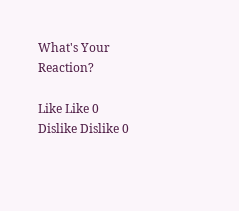What's Your Reaction?

Like Like 0
Dislike Dislike 0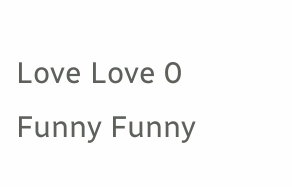Love Love 0
Funny Funny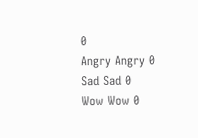0
Angry Angry 0
Sad Sad 0
Wow Wow 0